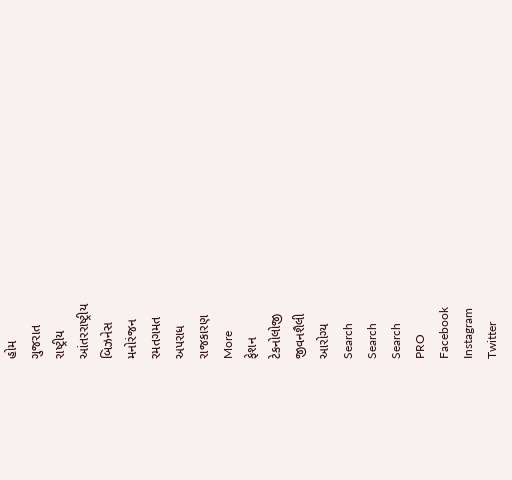હોમ
ગુજરાત
રાષ્ટ્રીય
આંતરરાષ્ટ્રીય
બિઝનેસ
મનોરંજન
રમતગમત
અપરાધ
રાજકારણ
More
ફેશન
ટેકનોલોજી
જીવનશૈલી
આરોગ્ય
Search
Search
Search
PRO
Facebook
Instagram
Twitter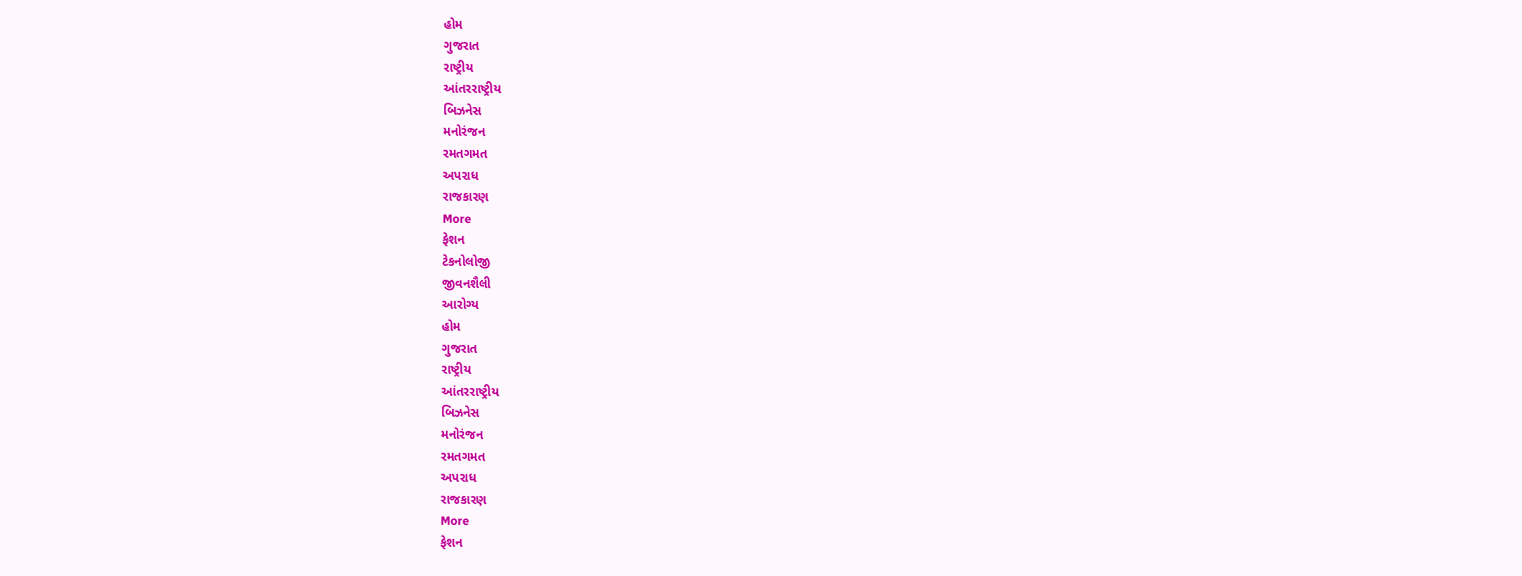હોમ
ગુજરાત
રાષ્ટ્રીય
આંતરરાષ્ટ્રીય
બિઝનેસ
મનોરંજન
રમતગમત
અપરાધ
રાજકારણ
More
ફેશન
ટેકનોલોજી
જીવનશૈલી
આરોગ્ય
હોમ
ગુજરાત
રાષ્ટ્રીય
આંતરરાષ્ટ્રીય
બિઝનેસ
મનોરંજન
રમતગમત
અપરાધ
રાજકારણ
More
ફેશન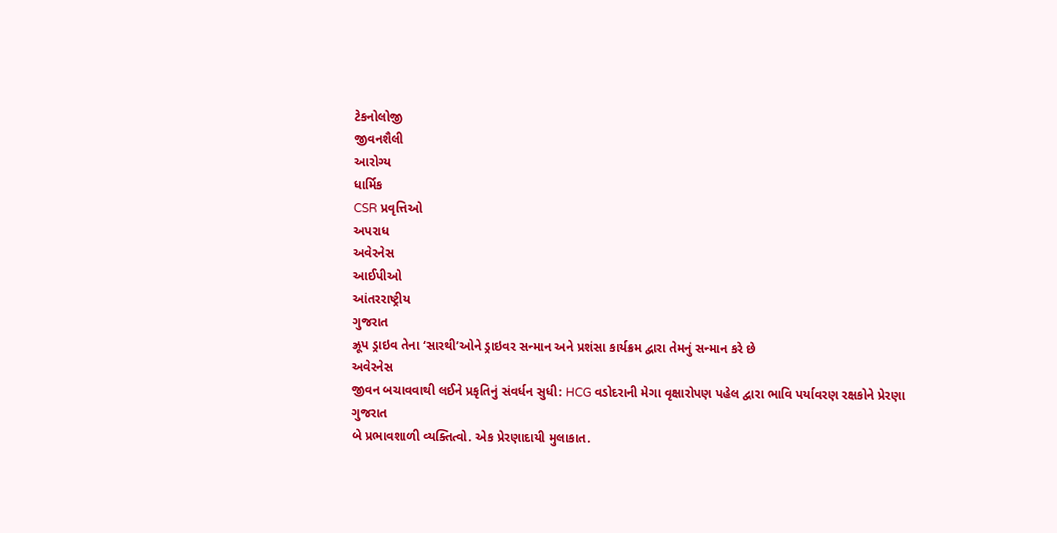ટેકનોલોજી
જીવનશૈલી
આરોગ્ય
ધાર્મિક
CSR પ્રવૃત્તિઓ
અપરાધ
અવેરનેસ
આઈપીઓ
આંતરરાષ્ટ્રીય
ગુજરાત
ઝ્રૂપ ડ્રાઇવ તેના ‘સારથી’ઓને ડ્રાઇવર સન્માન અને પ્રશંસા કાર્યક્રમ દ્વારા તેમનું સન્માન કરે છે
અવેરનેસ
જીવન બચાવવાથી લઈને પ્રકૃતિનું સંવર્ધન સુધી: HCG વડોદરાની મેગા વૃક્ષારોપણ પહેલ દ્વારા ભાવિ પર્યાવરણ રક્ષકોને પ્રેરણા
ગુજરાત
બે પ્રભાવશાળી વ્યક્તિત્વો. એક પ્રેરણાદાયી મુલાકાત.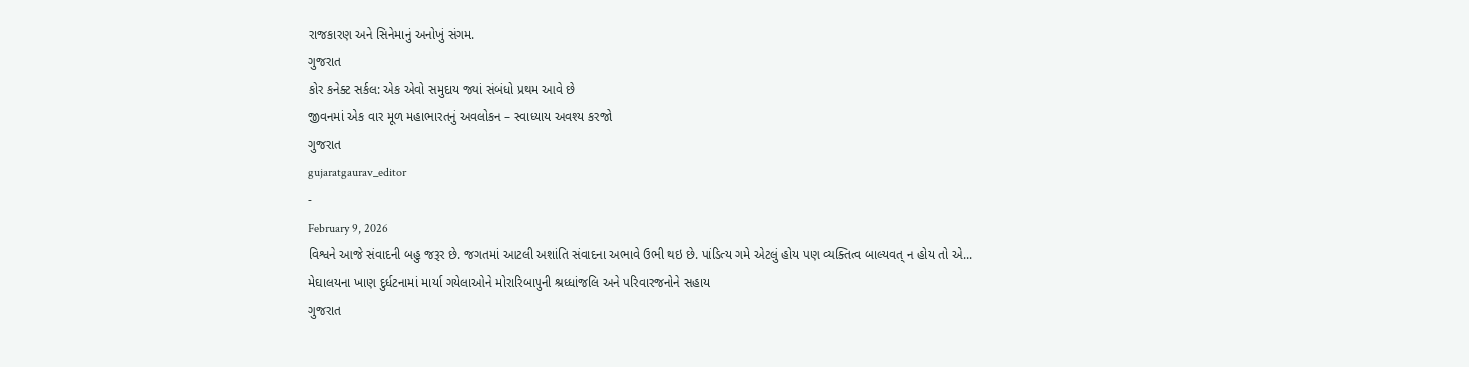રાજકારણ અને સિનેમાનું અનોખું સંગમ.
ગુજરાત
કોર કનેક્ટ સર્કલ: એક એવો સમુદાય જ્યાં સંબંધો પ્રથમ આવે છે
જીવનમાં એક વાર મૂળ મહાભારતનું અવલોકન – સ્વાધ્યાય અવશ્ય કરજો
ગુજરાત
gujaratgaurav_editor
-
February 9, 2026
વિશ્વને આજે સંવાદની બહુ જરૂર છે. જગતમાં આટલી અશાંતિ સંવાદના અભાવે ઉભી થઇ છે. પાંડિત્ય ગમે એટલું હોય પણ વ્યક્તિત્વ બાલ્યવત્ ન હોય તો એ...
મેઘાલયના ખાણ દુર્ધટનામાં માર્યા ગયેલાઓને મોરારિબાપુની શ્રધ્ધાંજલિ અને પરિવારજનોને સહાય
ગુજરાત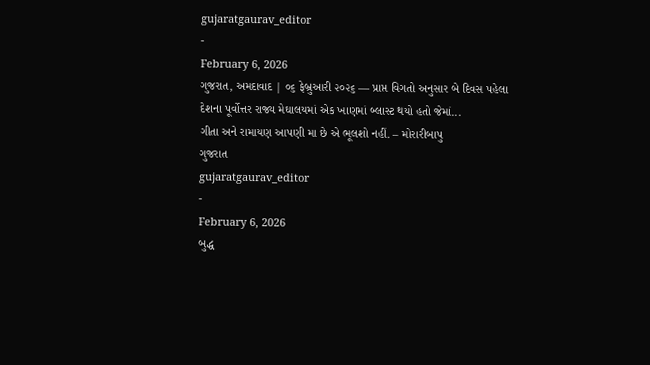gujaratgaurav_editor
-
February 6, 2026
ગુજરાત, અમદાવાદ | ૦૬ ફેબ્રુઆરી ૨૦૨૬ — પ્રાપ્ત વિગતો અનુસાર બે દિવસ પહેલા દેશના પૂર્વોત્તર રાજ્ય મેઘાલયમાં એક ખાણમાં બ્લાસ્ટ થયો હતો જેમાં...
ગીતા અને રામાયણ આપણી મા છે એ ભૂલશો નહીં. – મોરારીબાપુ
ગુજરાત
gujaratgaurav_editor
-
February 6, 2026
બુદ્ધ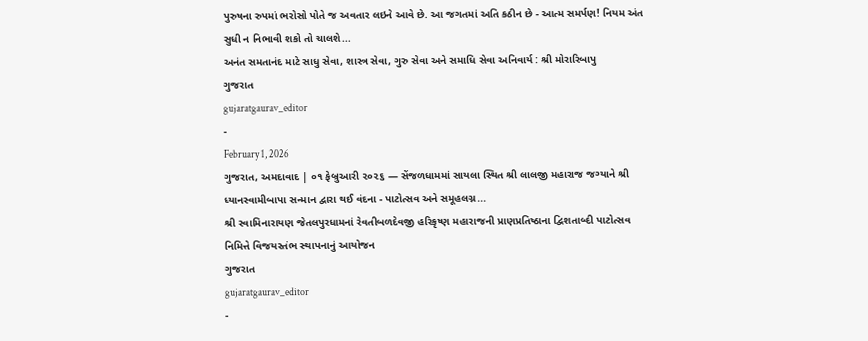પુરુષના રુપમાં ભરોસો પોતે જ અવતાર લઇને આવે છે. આ જગતમાં અતિ કઠીન છે - આત્મ સમર્પણ! નિયમ અંત સુધી ન નિભાવી શકો તો ચાલશે...
અનંત સમતાનંદ માટે સાધુ સેવા, શાસ્ત્ર સેવા, ગુરુ સેવા અને સમાધિ સેવા અનિવાર્ય : શ્રી મોરારિબાપુ
ગુજરાત
gujaratgaurav_editor
-
February 1, 2026
ગુજરાત, અમદાવાદ | ૦૧ ફેબ્રુઆરી ૨૦૨૬ — સેંજળધામમાં સાયલા સ્થિત શ્રી લાલજી મહારાજ જગ્યાને શ્રી ધ્યાનસ્વામીબાપા સન્માન દ્વારા થઈ વંદના - પાટોત્સવ અને સમૂહલગ્ન...
શ્રી સ્વામિનારાયણ જેતલપુરધામનાં રેવતીબળદેવજી હરિકૃષ્ણ મહારાજની પ્રાણપ્રતિષ્ઠાના દ્વિશતાબ્દી પાટોત્સવ નિમિત્તે વિજયસ્તંભ સ્થાપનાનું આયોજન
ગુજરાત
gujaratgaurav_editor
-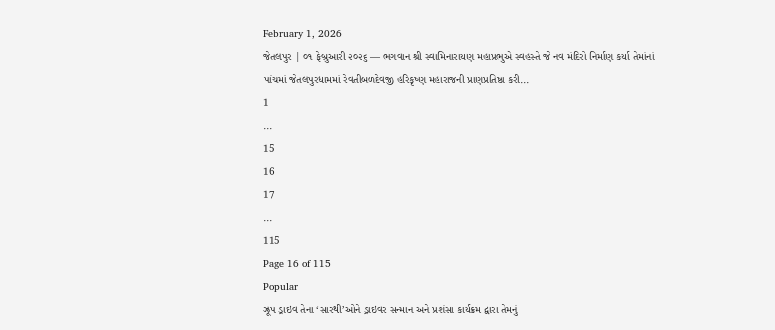February 1, 2026
જેતલપુર | ૦૧ ફેબ્રુઆરી ૨૦૨૬ — ભગવાન શ્રી સ્વામિનારાયણ મહાપ્રભુએ સ્વહસ્તે જે નવ મંદિરો નિર્માણ કર્યા તેમાંનાં પાંચમાં જેતલપુરધામમાં રેવતીબળદેવજી હરિકૃષ્ણ મહારાજની પ્રાણપ્રતિષ્ઠા કરી...
1
...
15
16
17
...
115
Page 16 of 115
Popular
ઝ્રૂપ ડ્રાઇવ તેના ‘સારથી’ઓને ડ્રાઇવર સન્માન અને પ્રશંસા કાર્યક્રમ દ્વારા તેમનું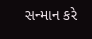સન્માન કરે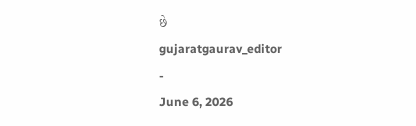છે
gujaratgaurav_editor
-
June 6, 2026